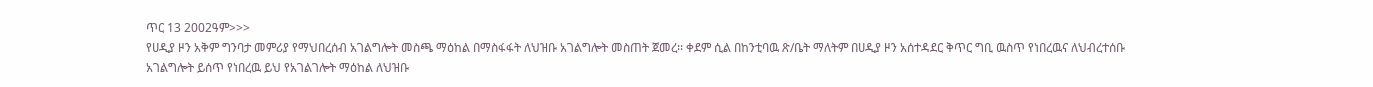ጥር 13 2002ዓም>>>
የሀዲያ ዞን አቅም ግንባታ መምሪያ የማህበረሰብ አገልግሎት መስጫ ማዕከል በማስፋፋት ለህዝቡ አገልግሎት መስጠት ጀመረ፡፡ ቀደም ሲል በከንቲባዉ ጽ/ቤት ማለትም በሀዲያ ዞን አሰተዳደር ቅጥር ግቢ ዉስጥ የነበረዉና ለህብረተሰቡ አገልግሎት ይሰጥ የነበረዉ ይህ የአገልገሎት ማዕከል ለህዝቡ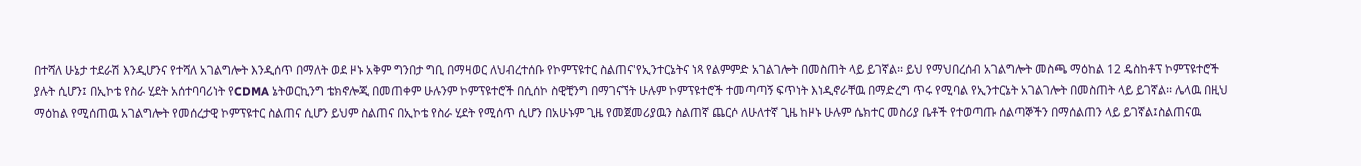በተሻለ ሁኔታ ተደራሽ እንዲሆንና የተሻለ አገልግሎት እንዲሰጥ በማለት ወደ ዞኑ አቅም ግንበታ ግቢ በማዛወር ለህብረተሰቡ የኮምፕዩተር ስልጠና'የኢንተርኔትና ነጻ የልምምድ አገልገሎት በመስጠት ላይ ይገኛል፡፡ ይህ የማህበረሰብ አገልግሎት መስጫ ማዕከል 12 ዴስከቶፕ ኮምፕዩተሮች ያሉት ሲሆን፤ በኢኮቴ የስራ ሂደት አሰተባባሪነት የCDMA ኔትወርኪንግ ቴክኖሎጂ በመጠቀም ሁሉንም ኮምፕዩተሮች በሲሰኮ ስዊቺንግ በማገናኘት ሁሉም ኮምፕዩተሮች ተመጣጣኝ ፍጥነት እነዲኖራቸዉ በማድረግ ጥሩ የሚባል የኢንተርኔት አገልገሎት በመስጠት ላይ ይገኛል፡፡ ሌላዉ በዚህ ማዕከል የሚሰጠዉ አገልግሎት የመሰረታዊ ኮምፕዩተር ስልጠና ሲሆን ይህም ስልጠና በኢኮቴ የስራ ሂደት የሚሰጥ ሲሆን በአሁኑም ጊዜ የመጀመሪያዉን ስልጠኛ ጨርሶ ለሁለተኛ ጊዜ ከዞኑ ሁሉም ሴክተር መስሪያ ቤቶች የተወጣጡ ሰልጣኞችን በማሰልጠን ላይ ይገኛል፤ስልጠናዉ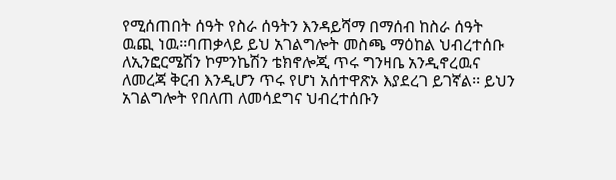የሚሰጠበት ሰዓት የስራ ሰዓትን እንዳይሻማ በማሰብ ከስራ ሰዓት ዉጪ ነዉ፡፡ባጠቃላይ ይህ አገልግሎት መስጫ ማዕከል ህብረተሰቡ ለኢንፎርሜሽን ኮምንኬሽን ቴክኖሎጂ ጥሩ ግንዛቤ አንዲኖረዉና ለመረጃ ቅርብ እንዲሆን ጥሩ የሆነ አሰተዋጽኦ እያደረገ ይገኛል፡፡ ይህን አገልግሎት የበለጠ ለመሳደግና ህብረተሰቡን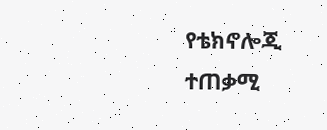የቴክኖሎጂ ተጠቃሚ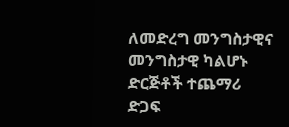ለመድረግ መንግስታዊና መንግስታዊ ካልሆኑ ድርጅቶች ተጨማሪ ድጋፍ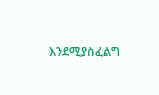እንደሚያስፈልግ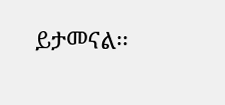ይታመናል፡፡